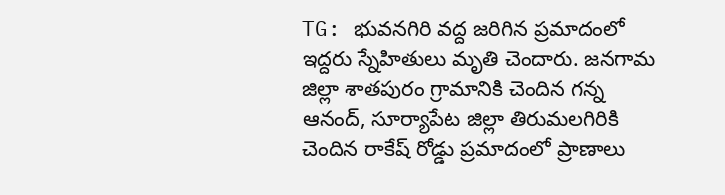TG: భువనగిరి వద్ద జరిగిన ప్రమాదంలో ఇద్దరు స్నేహితులు మృతి చెందారు. జనగామ జిల్లా శాతపురం గ్రామానికి చెందిన గన్న ఆనంద్, సూర్యాపేట జిల్లా తిరుమలగిరికి చెందిన రాకేష్ రోడ్డు ప్రమాదంలో ప్రాణాలు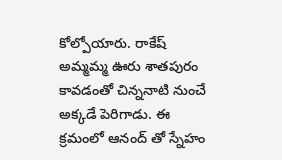కోల్పోయారు. రాకేష్ అమ్మమ్మ ఊరు శాతపురం కావడంతో చిన్ననాటి నుంచే అక్కడే పెరిగాడు. ఈ క్రమంలో ఆనంద్ తో స్నేహం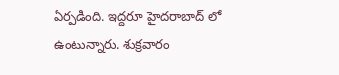ఏర్పడింది. ఇద్దరూ హైదరాబాద్ లో ఉంటున్నారు. శుక్రవారం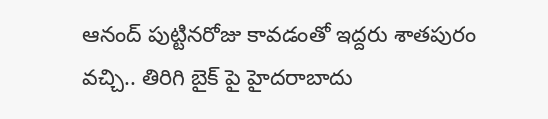ఆనంద్ పుట్టినరోజు కావడంతో ఇద్దరు శాతపురం వచ్చి.. తిరిగి బైక్ పై హైదరాబాదు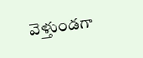వెళ్తుండగా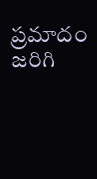ప్రమాదం జరిగి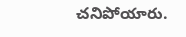చనిపోయారు.